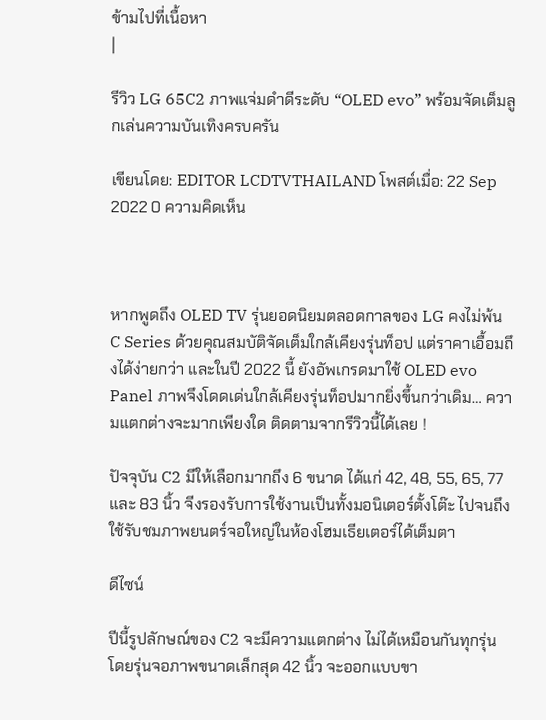ข้ามไปที่เนื้อหา
|

รีวิว LG 65C2 ภาพแจ่มดำดีระดับ “OLED evo” พร้อมจัดเต็มลูกเล่นความบันเทิงครบครัน

เขียนโดย: EDITOR LCDTVTHAILAND โพสต์เมื่อ: 22 Sep 2022 0 ความคิดเห็น



หากพูดถึง OLED TV รุ่นยอดนิยมตลอดกาลของ LG คงไม่พ้น C Series ด้วยคุณสมบัติจัดเต็มใกล้เคียงรุ่นท็อป แต่ราคาเอื้อมถึงได้ง่ายกว่า และในปี 2022 นี้ ยังอัพเกรดมาใช้ OLED evo Panel ภาพจึงโดดเด่นใกล้เคียงรุ่นท็อปมากยิ่งขึ้นกว่าเดิม… ความแตกต่างจะมากเพียงใด ติดตามจากรีวิวนี้ได้เลย !

ปัจจุบัน C2 มีให้เลือกมากถึง 6 ขนาด ได้แก่ 42, 48, 55, 65, 77 และ 83 นิ้ว จีงรองรับการใช้งานเป็นทั้งมอนิเตอร์ตั้งโต๊ะ ไปจนถึงใช้รับชมภาพยนตร์จอใหญ่ในห้องโฮมเธียเตอร์ได้เต็มตา

ดีไซน์

ปีนี้รูปลักษณ์ของ C2 จะมีความแตกต่าง ไม่ได้เหมือนกันทุกรุ่น โดยรุ่นจอภาพขนาดเล็กสุด 42 นิ้ว จะออกแบบขา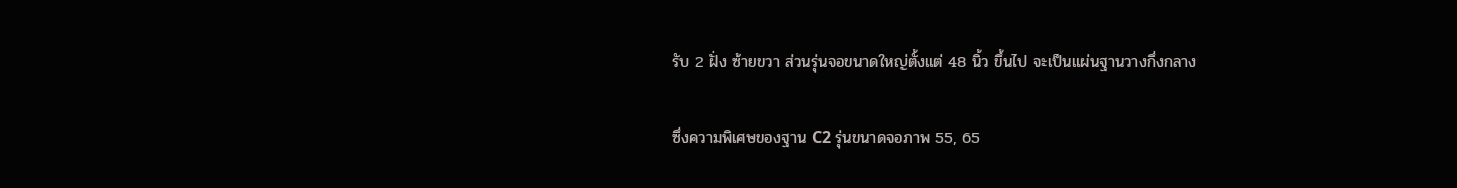รับ 2 ฝั่ง ซ้ายขวา ส่วนรุ่นจอขนาดใหญ่ตั้งแต่ 48 นิ้ว ขึ้นไป จะเป็นแผ่นฐานวางกึ่งกลาง

ซึ่งความพิเศษของฐาน C2 รุ่นขนาดจอภาพ 55, 65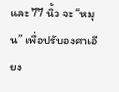และ 77 นิ้ว จะ “หมุน” เพื่อปรับองศาเอียง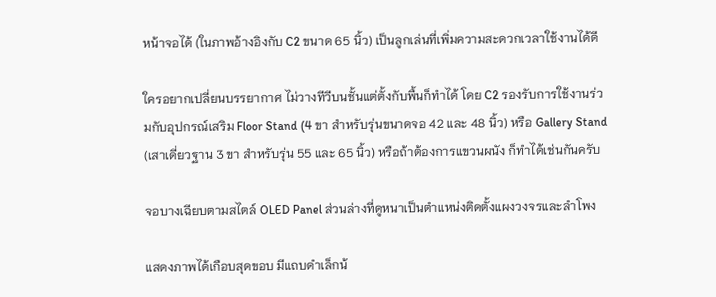หน้าจอได้ (ในภาพอ้างอิงกับ C2 ขนาด 65 นิ้ว) เป็นลูกเล่นที่เพิ่มความสะดวกเวลาใช้งานได้ดี

ใครอยากเปลี่ยนบรรยากาศ ไม่วางทีวีบนชั้นแต่ตั้งกับพื้นก็ทำได้ โดย C2 รองรับการใช้งานร่วมกับอุปกรณ์เสริม Floor Stand (4 ขา สำหรับรุ่นขนาดจอ 42 และ 48 นิ้ว) หรือ Gallery Stand (เสาเดี่ยวฐาน 3 ขา สำหรับรุ่น 55 และ 65 นิ้ว) หรือถ้าต้องการแขวนผนัง ก็ทำได้เช่นกันครับ

จอบางเฉียบตามสไตล์ OLED Panel ส่วนล่างที่ดูหนาเป็นตำแหน่งติดตั้งแผงวงจรและลำโพง

แสดงภาพได้เกือบสุดขอบ มีแถบดำเล็กน้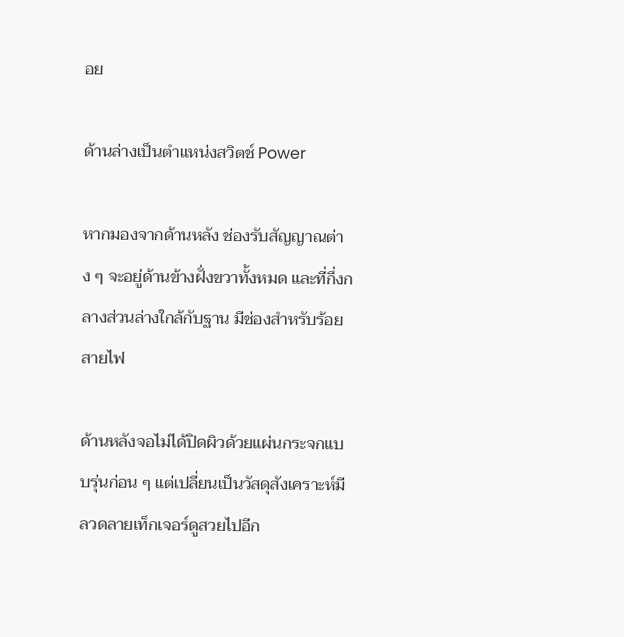อย

ด้านล่างเป็นตำแหน่งสวิตช์ Power

หากมองจากด้านหลัง ช่องรับสัญญาณต่าง ๆ จะอยู่ด้านข้างฝั่งขวาทั้งหมด และที่กึ่งกลางส่วนล่างใกล้กับฐาน มีช่องสำหรับร้อยสายไฟ

ด้านหลังจอไม่ได้ปิดผิวด้วยแผ่นกระจกแบบรุ่นก่อน ๆ แต่เปลี่ยนเป็นวัสดุสังเคราะห์มีลวดลายเท็กเจอร์ดูสวยไปอีก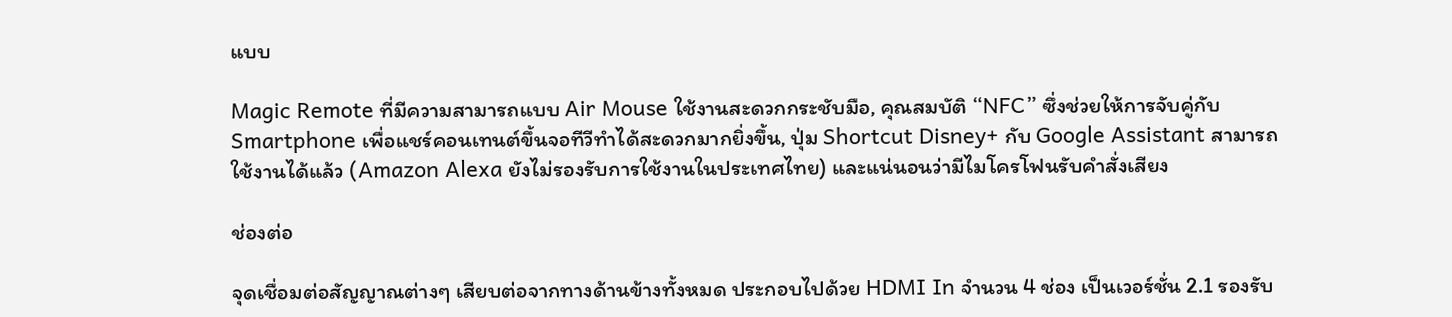แบบ

Magic Remote ที่มีความสามารถแบบ Air Mouse ใช้งานสะดวกกระชับมือ, คุณสมบัติ “NFC” ซึ่งช่วยให้การจับคู่กับ Smartphone เพื่อแชร์คอนเทนต์ขึ้นจอทีวีทำได้สะดวกมากยิ่งขึ้น, ปุ่ม Shortcut Disney+ กับ Google Assistant สามารถใช้งานได้แล้ว (Amazon Alexa ยังไม่รองรับการใช้งานในประเทศไทย) และแน่นอนว่ามีไมโครโฟนรับคำสั่งเสียง

ช่องต่อ

จุดเชื่อมต่อสัญญาณต่างๆ เสียบต่อจากทางด้านข้างทั้งหมด ประกอบไปด้วย HDMI In จำนวน 4 ช่อง เป็นเวอร์ชั่น 2.1 รองรับ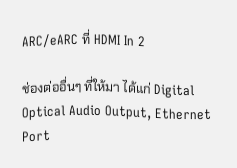ARC/eARC ที่ HDMI In 2

ช่องต่ออื่นๆ ที่ให้มา ได้แก่ Digital Optical Audio Output, Ethernet Port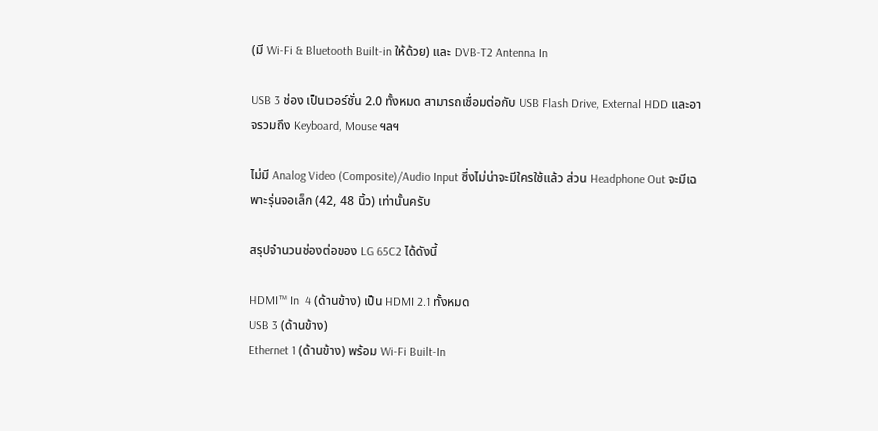(มี Wi-Fi & Bluetooth Built-in ให้ด้วย) และ DVB-T2 Antenna In

USB 3 ช่อง เป็นเวอร์ชั่น 2.0 ทั้งหมด สามารถเชื่อมต่อกับ USB Flash Drive, External HDD และอาจรวมถึง Keyboard, Mouse ฯลฯ

ไม่มี Analog Video (Composite)/Audio Input ซึ่งไม่น่าจะมีใครใช้แล้ว ส่วน Headphone Out จะมีเฉพาะรุ่นจอเล็ก (42, 48 นิ้ว) เท่านั้นครับ

สรุปจำนวนช่องต่อของ LG 65C2 ได้ดังนี้

HDMI™ In  4 (ด้านข้าง) เป็น HDMI 2.1 ทั้งหมด
USB 3 (ด้านข้าง)
Ethernet 1 (ด้านข้าง) พร้อม Wi-Fi Built-In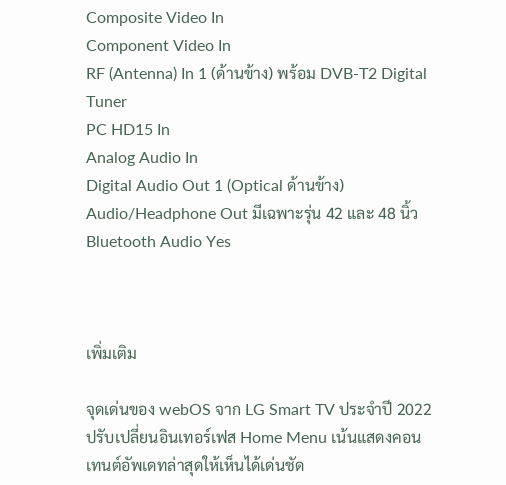Composite Video In
Component Video In
RF (Antenna) In 1 (ด้านข้าง) พร้อม DVB-T2 Digital Tuner
PC HD15 In
Analog Audio In
Digital Audio Out 1 (Optical ด้านข้าง)
Audio/Headphone Out มีเฉพาะรุ่น 42 และ 48 นิ้ว
Bluetooth Audio Yes



เพิ่มเติม

จุดเด่นของ webOS จาก LG Smart TV ประจำปี 2022 ปรับเปลี่ยนอินเทอร์เฟส Home Menu เน้นแสดงคอนเทนต์อัพเดทล่าสุดให้เห็นได้เด่นชัด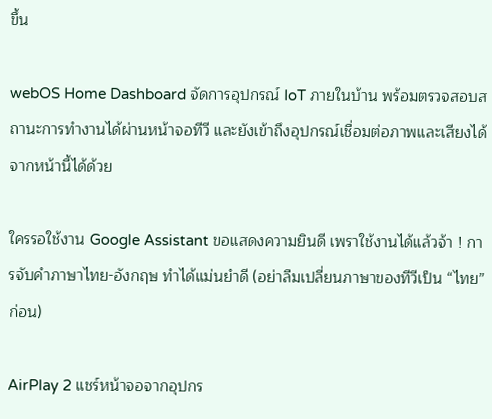ขึ้น

webOS Home Dashboard จัดการอุปกรณ์ IoT ภายในบ้าน พร้อมตรวจสอบสถานะการทำงานได้ผ่านหน้าจอทีวี และยังเข้าถึงอุปกรณ์เชื่อมต่อภาพและเสียงได้จากหน้านี้ได้ด้วย

ใครรอใช้งาน Google Assistant ขอแสดงความยินดี เพราใช้งานได้แล้วจ้า ! การจับคำภาษาไทย-อังกฤษ ทำได้แม่นยำดี (อย่าลืมเปลี่ยนภาษาของทีวีเป็น “ไทย” ก่อน)

AirPlay 2 แชร์หน้าจอจากอุปกร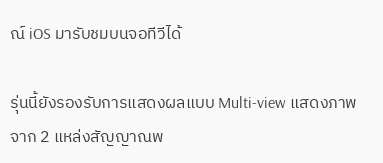ณ์ iOS มารับชมบนจอทีวีได้

รุ่นนี้ยังรองรับการแสดงผลแบบ Multi-view แสดงภาพจาก 2 แหล่งสัญญาณพ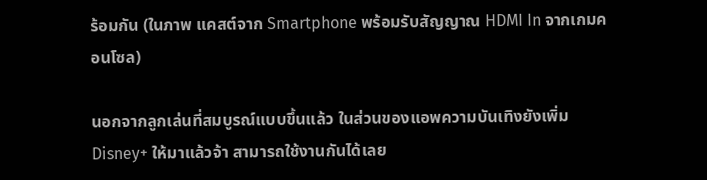ร้อมกัน (ในภาพ แคสต์จาก Smartphone พร้อมรับสัญญาณ HDMI In จากเกมคอนโซล)

นอกจากลูกเล่นที่สมบูรณ์แบบขึ้นแล้ว ในส่วนของแอพความบันเทิงยังเพิ่ม Disney+ ให้มาแล้วจ้า สามารถใช้งานกันได้เลย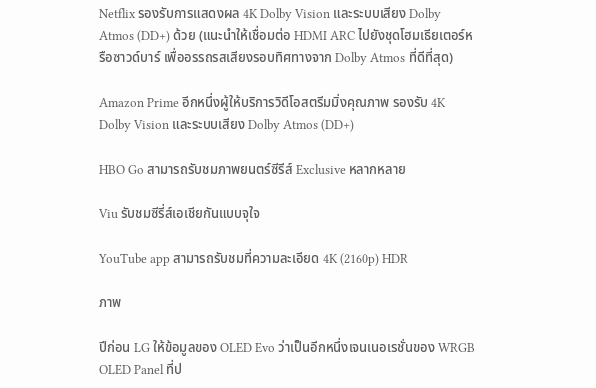Netflix รองรับการแสดงผล 4K Dolby Vision และระบบเสียง Dolby Atmos (DD+) ด้วย (แนะนำให้เชื่อมต่อ HDMI ARC ไปยังชุดโฮมเธียเตอร์หรือซาวด์บาร์ เพื่ออรรถรสเสียงรอบทิศทางจาก Dolby Atmos ที่ดีที่สุด)

Amazon Prime อีกหนึ่งผู้ให้บริการวิดีโอสตรีมมิ่งคุณภาพ รองรับ 4K Dolby Vision และระบบเสียง Dolby Atmos (DD+)

HBO Go สามารถรับชมภาพยนตร์ซีรีส์ Exclusive หลากหลาย

Viu รับชมซีรี่ส์เอเชียกันแบบจุใจ

YouTube app สามารถรับชมที่ความละเอียด 4K (2160p) HDR

ภาพ

ปีก่อน LG ให้ข้อมูลของ OLED Evo ว่าเป็นอีกหนึ่งเจนเนอเรชั่นของ WRGB OLED Panel ที่ป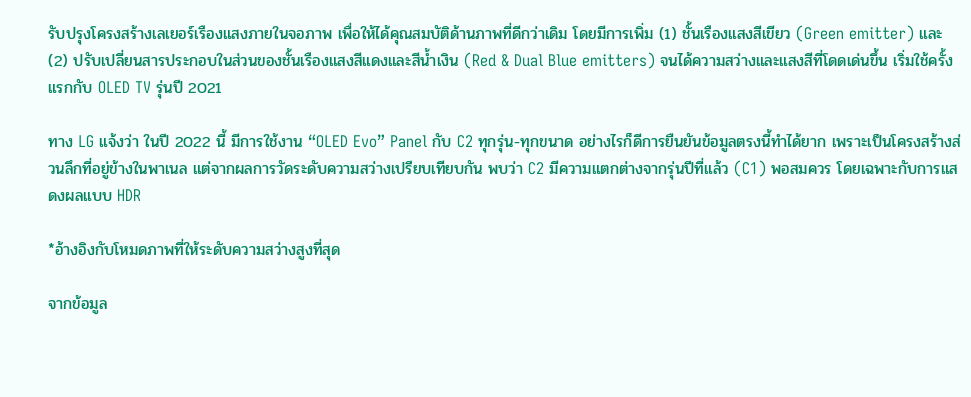รับปรุงโครงสร้างเลเยอร์เรืองแสงภายในจอภาพ เพื่อให้ได้คุณสมบัติด้านภาพที่ดีกว่าเดิม โดยมีการเพิ่ม (1) ชั้นเรืองแสงสีเขียว (Green emitter) และ (2) ปรับเปลี่ยนสารประกอบในส่วนของชั้นเรืองแสงสีแดงและสีน้ำเงิน (Red & Dual Blue emitters) จนได้ความสว่างและแสงสีที่โดดเด่นขึ้น เริ่มใช้ครั้งแรกกับ OLED TV รุ่นปี 2021

ทาง LG แจ้งว่า ในปี 2022 นี้ มีการใช้งาน “OLED Evo” Panel กับ C2 ทุกรุ่น-ทุกขนาด อย่างไรก็ดีการยืนยันข้อมูลตรงนี้ทำได้ยาก เพราะเป็นโครงสร้างส่วนลึกที่อยู่ข้างในพาเนล แต่จากผลการวัดระดับความสว่างเปรียบเทียบกัน พบว่า C2 มีความแตกต่างจากรุ่นปีที่แล้ว (C1) พอสมควร โดยเฉพาะกับการแสดงผลแบบ HDR

*อ้างอิงกับโหมดภาพที่ให้ระดับความสว่างสูงที่สุด

จากข้อมูล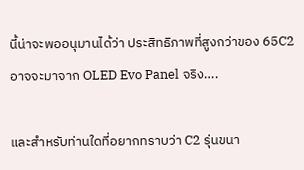นี้น่าจะพออนุมานได้ว่า ประสิทธิภาพที่สูงกว่าของ 65C2 อาจจะมาจาก OLED Evo Panel จริง….

และสำหรับท่านใดที่อยากทราบว่า C2 รุ่นขนา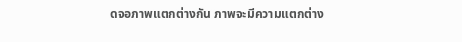ดจอภาพแตกต่างกัน ภาพจะมีความแตกต่าง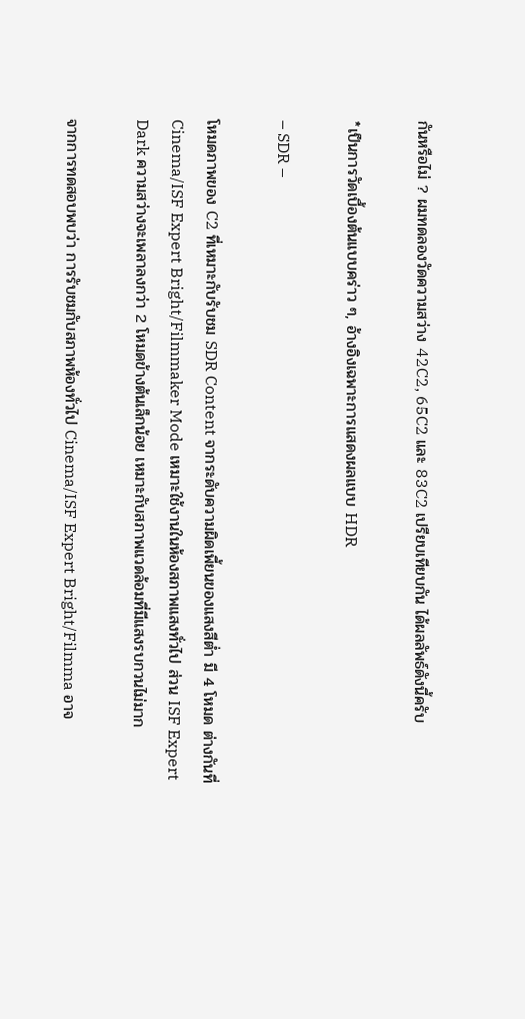กันหรือไม่ ? ผมทดลองวัดความสว่าง 42C2, 65C2 และ 83C2 เปรียบเทียบกัน ได้ผลลัพธ์ดังนี้ครับ

*เป็นการวัดเบื้องต้นแบบคร่าว ๆ, อ้างอิงเฉพาะการแสดงผลแบบ HDR

– SDR –

โหมดภาพของ C2 ที่เหมาะกับรับชม SDR Content จากระดับความผิดเพี้ยนของแสงสีต่ำ มี 4 โหมด ต่างกันที่ Cinema/ISF Expert Bright/Filmmaker Mode เหมาะใช้งานในห้องสภาพแสงทั่วไป ส่วน ISF Expert Dark ความสว่างจะเพลาลงกว่า 2 โหมดข้างต้นเล็กน้อย เหมาะกับสภาพแวดล้อมที่มีแสงรบกวนไม่มาก

จากการทดสอบพบว่า การรับชมกับสภาพห้องทั่วไป Cinema/ISF Expert Bright/Filmma อาจ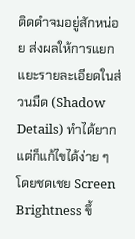ติดดำจมอยู่สักหน่อย ส่งผลให้การแยกแยะรายละเอียดในส่วนมืด (Shadow Details) ทำได้ยาก แต่ก็แก้ไขได้ง่าย ๆ โดยชดเชย Screen Brightness ขึ้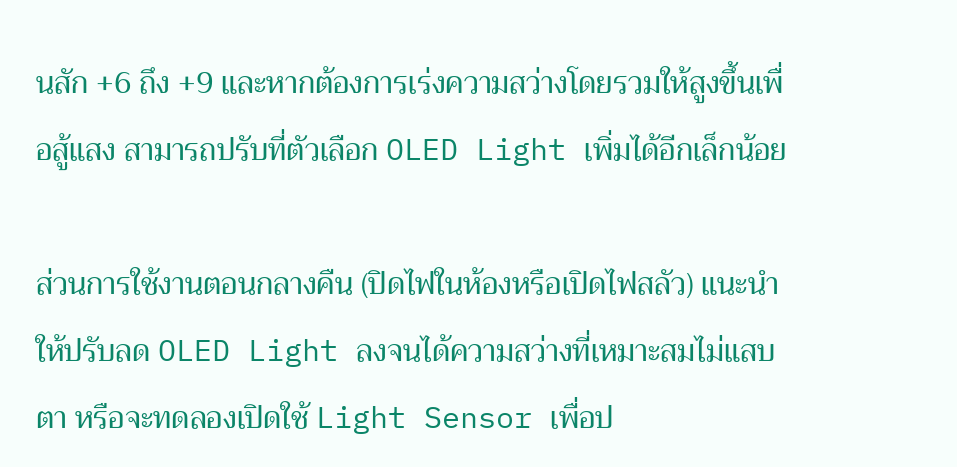นสัก +6 ถึง +9 และหากต้องการเร่งความสว่างโดยรวมให้สูงขึ้นเพื่อสู้แสง สามารถปรับที่ตัวเลือก OLED Light เพิ่มได้อีกเล็กน้อย

ส่วนการใช้งานตอนกลางคืน (ปิดไฟในห้องหรือเปิดไฟสลัว) แนะนำให้ปรับลด OLED Light ลงจนได้ความสว่างที่เหมาะสมไม่แสบตา หรือจะทดลองเปิดใช้ Light Sensor เพื่อป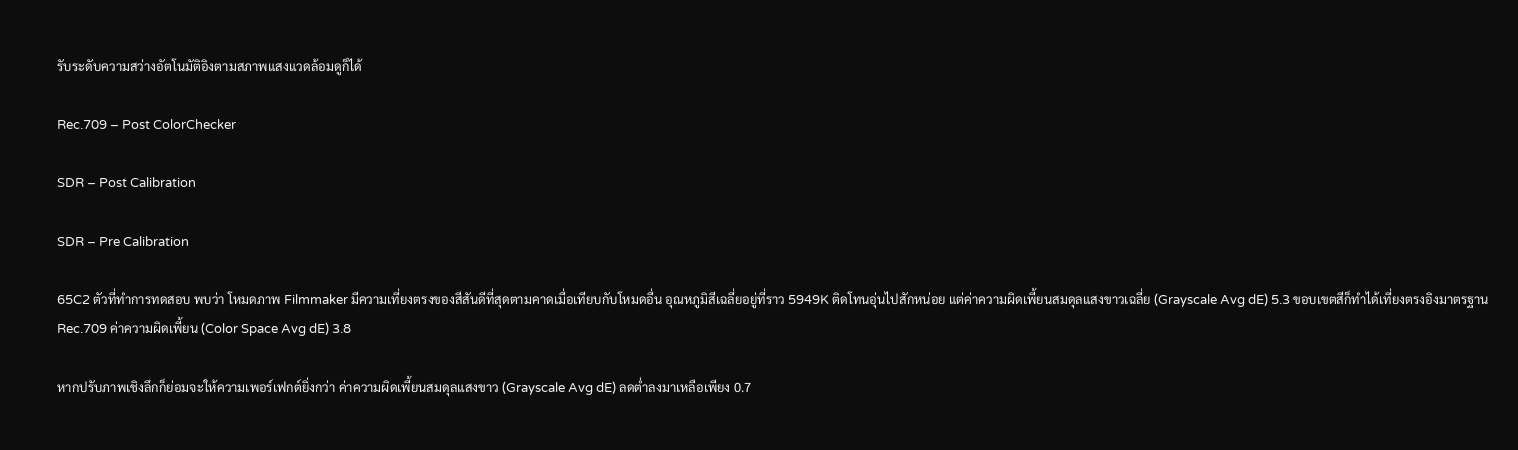รับระดับความสว่างอัตโนมัติอิงตามสภาพแสงแวดล้อมดูก็ได้

Rec.709 – Post ColorChecker

SDR – Post Calibration

SDR – Pre Calibration

65C2 ตัวที่ทำการทดสอบ พบว่า โหมดภาพ Filmmaker มีความเที่ยงตรงของสีสันดีที่สุดตามคาดเมื่อเทียบกับโหมดอื่น อุณหภูมิสีเฉลี่ยอยู่ที่ราว 5949K ติดโทนอุ่นไปสักหน่อย แต่ค่าความผิดเพี้ยนสมดุลแสงขาวเฉลี่ย (Grayscale Avg dE) 5.3 ขอบเขตสีก็ทำได้เที่ยงตรงอิงมาตรฐาน Rec.709 ค่าความผิดเพี้ยน (Color Space Avg dE) 3.8

หากปรับภาพเชิงลึกก็ย่อมจะให้ความเพอร์เฟกต์ยิ่งกว่า ค่าความผิดเพี้ยนสมดุลแสงขาว (Grayscale Avg dE) ลดต่ำลงมาเหลือเพียง 0.7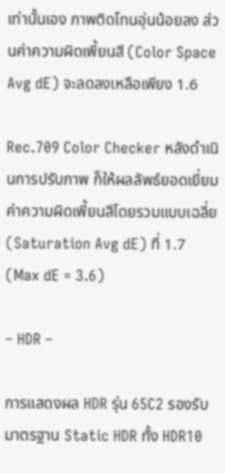เท่านั้นเอง ภาพติดโทนอุ่นน้อยลง ส่วนค่าความผิดเพี้ยนสี (Color Space Avg dE) จะลดลงเหลือเพียง 1.6

Rec.709 Color Checker หลังดำเนินการปรับภาพ ก็ให้ผลลัพธ์ยอดเยี่ยม ค่าความผิดเพี้ยนสีโดยรวมแบบเฉลี่ย (Saturation Avg dE) ที่ 1.7 (Max dE = 3.6)

– HDR –

การแสดงผล HDR รุ่น 65C2 รองรับมาตรฐาน Static HDR ทั้ง HDR10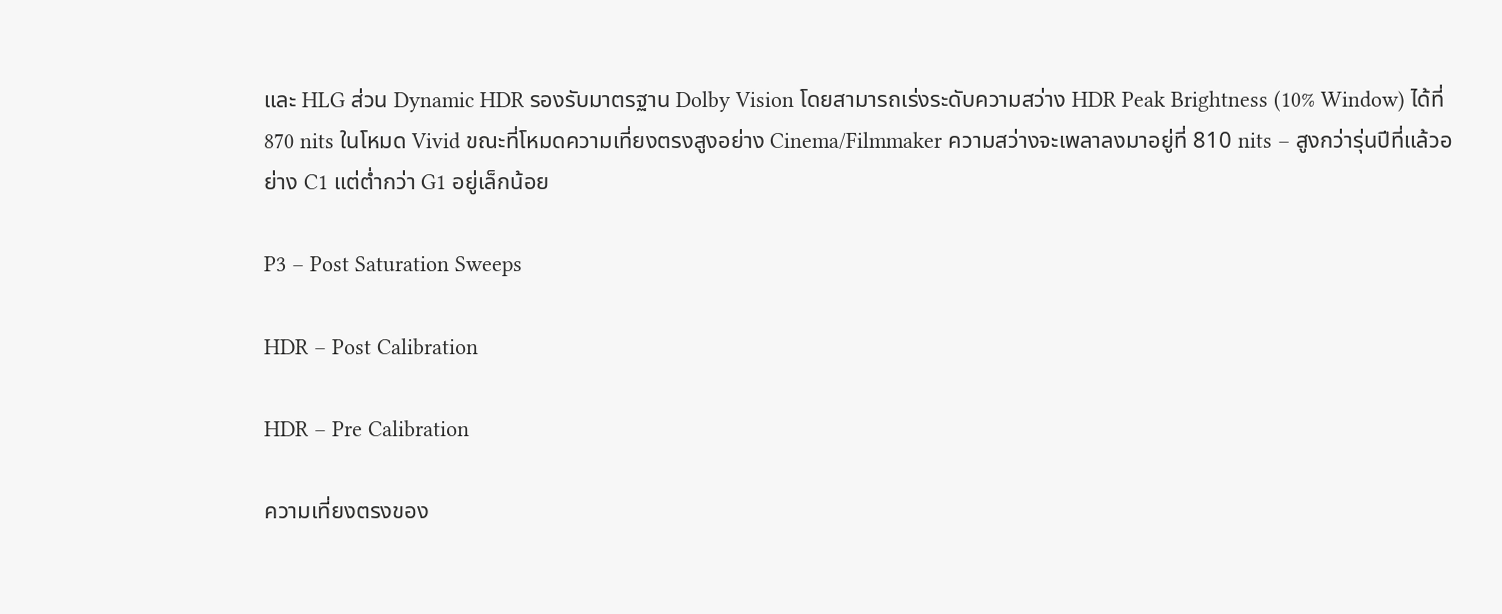และ HLG ส่วน Dynamic HDR รองรับมาตรฐาน Dolby Vision โดยสามารถเร่งระดับความสว่าง HDR Peak Brightness (10% Window) ได้ที่ 870 nits ในโหมด Vivid ขณะที่โหมดความเที่ยงตรงสูงอย่าง Cinema/Filmmaker ความสว่างจะเพลาลงมาอยู่ที่ 810 nits – สูงกว่ารุ่นปีที่แล้วอย่าง C1 แต่ต่ำกว่า G1 อยู่เล็กน้อย

P3 – Post Saturation Sweeps

HDR – Post Calibration

HDR – Pre Calibration

ความเที่ยงตรงของ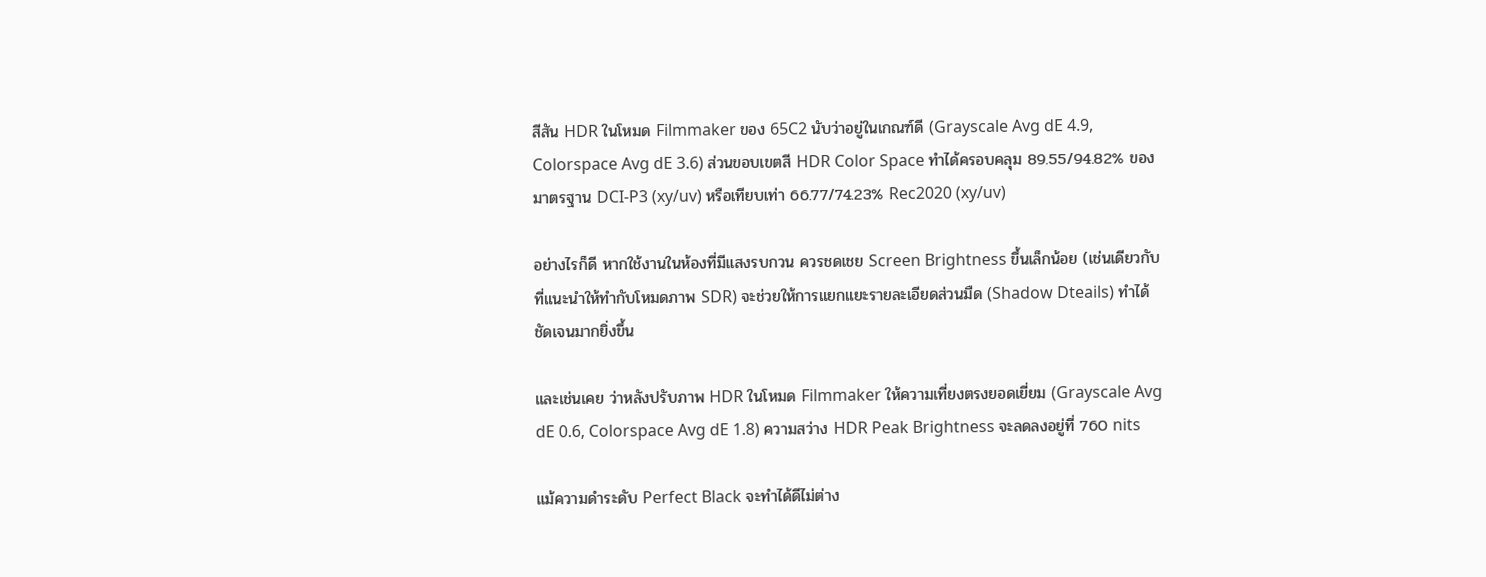สีสัน HDR ในโหมด Filmmaker ของ 65C2 นับว่าอยู่ในเกณฑ์ดี (Grayscale Avg dE 4.9, Colorspace Avg dE 3.6) ส่วนขอบเขตสี HDR Color Space ทำได้ครอบคลุม 89.55/94.82% ของมาตรฐาน DCI-P3 (xy/uv) หรือเทียบเท่า 66.77/74.23% Rec2020 (xy/uv)

อย่างไรก็ดี หากใช้งานในห้องที่มีแสงรบกวน ควรชดเชย Screen Brightness ขึ้นเล็กน้อย (เช่นเดียวกับที่แนะนำให้ทำกับโหมดภาพ SDR) จะช่วยให้การแยกแยะรายละเอียดส่วนมืด (Shadow Dteails) ทำได้ชัดเจนมากยิ่งขึ้น

และเช่นเคย ว่าหลังปรับภาพ HDR ในโหมด Filmmaker ให้ความเที่ยงตรงยอดเยี่ยม (Grayscale Avg dE 0.6, Colorspace Avg dE 1.8) ความสว่าง HDR Peak Brightness จะลดลงอยู่ที่ 760 nits

แม้ความดำระดับ Perfect Black จะทำได้ดีไม่ต่าง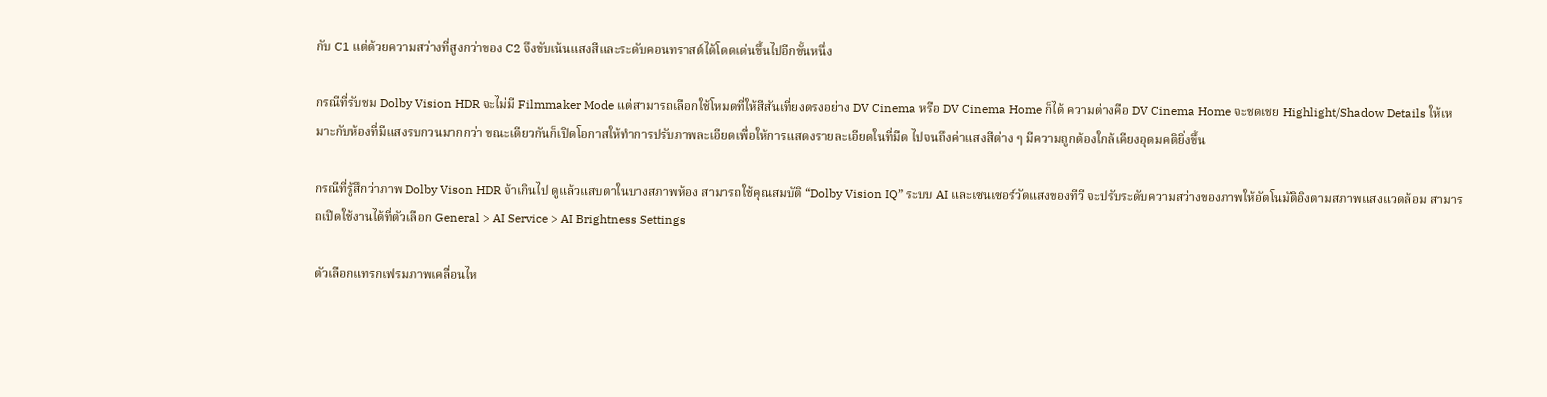กับ C1 แต่ด้วยความสว่างที่สูงกว่าของ C2 จึงขับเน้นแสงสีและระดับคอนทราสต์ได้โดดเด่นขึ้นไปอีกขั้นหนึ่ง

กรณีที่รับชม Dolby Vision HDR จะไม่มี Filmmaker Mode แต่สามารถเลือกใช้โหมดที่ให้สีสันเที่ยงตรงอย่าง DV Cinema หรือ DV Cinema Home ก็ได้ ความต่างคือ DV Cinema Home จะชดเชย Highlight/Shadow Details ให้เหมาะกับห้องที่มีแสงรบกวนมากกว่า ขณะเดียวกันก็เปิดโอกาสให้ทำการปรับภาพละเอียดเพื่อให้การแสดงรายละเอียดในที่มืด ไปจนถึงค่าแสงสีต่าง ๆ มีความถูกต้องใกล้เคียงอุดมคติยิ่งขึ้น

กรณีที่รู้สึกว่าภาพ Dolby Vison HDR จ้าเกินไป ดูแล้วแสบตาในบางสภาพห้อง สามารถใช้คุณสมบัติ “Dolby Vision IQ” ระบบ AI และเซนเซอร์วัดแสงของทีวี จะปรับระดับความสว่างของภาพให้อัตโนมัติอิงตามสภาพแสงแวดล้อม สามารถเปิดใช้งานได้ที่ตัวเลือก General > AI Service > AI Brightness Settings

ตัวเลือกแทรกเฟรมภาพเคลื่อนไห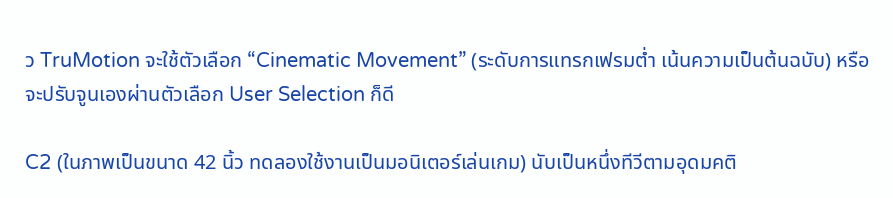ว TruMotion จะใช้ตัวเลือก “Cinematic Movement” (ระดับการแทรกเฟรมต่ำ เน้นความเป็นต้นฉบับ) หรือจะปรับจูนเองผ่านตัวเลือก User Selection ก็ดี

C2 (ในภาพเป็นขนาด 42 นิ้ว ทดลองใช้งานเป็นมอนิเตอร์เล่นเกม) นับเป็นหนึ่งทีวีตามอุดมคติ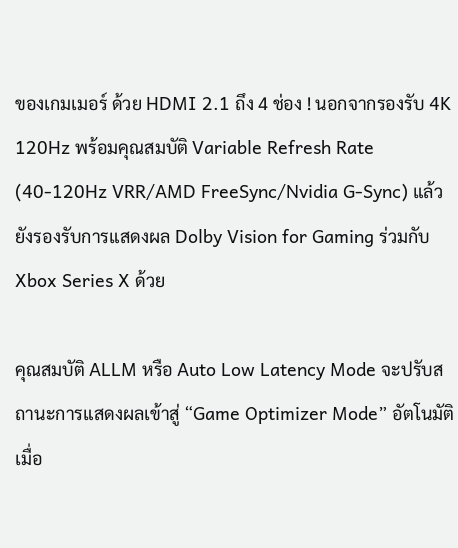ของเกมเมอร์ ด้วย HDMI 2.1 ถึง 4 ช่อง ! นอกจากรองรับ 4K 120Hz พร้อมคุณสมบัติ Variable Refresh Rate (40-120Hz VRR/AMD FreeSync/Nvidia G-Sync) แล้ว ยังรองรับการแสดงผล Dolby Vision for Gaming ร่วมกับ Xbox Series X ด้วย

คุณสมบัติ ALLM หรือ Auto Low Latency Mode จะปรับสถานะการแสดงผลเข้าสู่ “Game Optimizer Mode” อัตโนมัติเมื่อ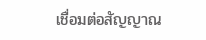เชื่อมต่อสัญญาณ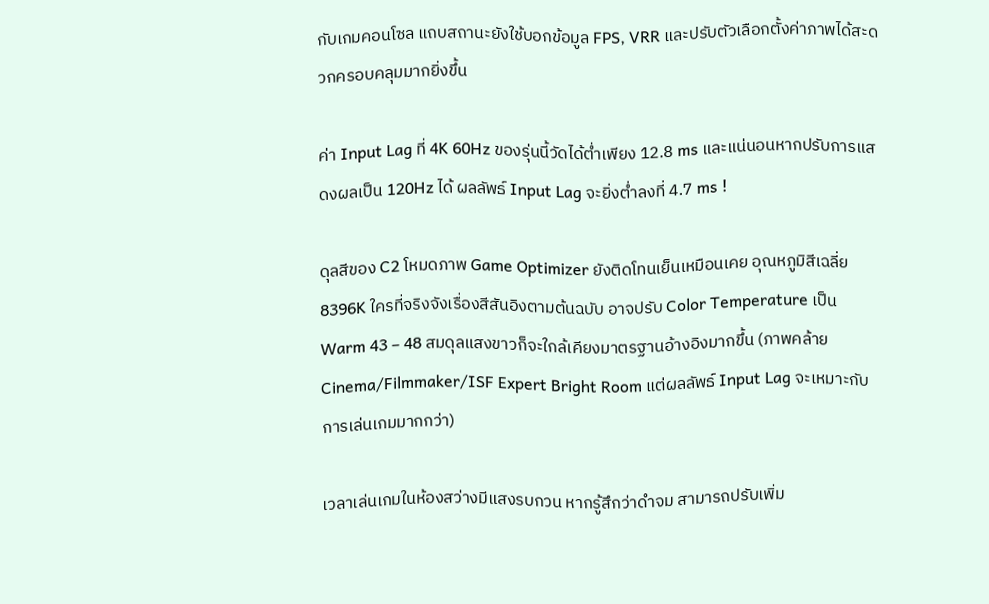กับเกมคอนโซล แถบสถานะยังใช้บอกข้อมูล FPS, VRR และปรับตัวเลือกตั้งค่าภาพได้สะดวกครอบคลุมมากยิ่งขึ้น

ค่า Input Lag ที่ 4K 60Hz ของรุ่นนี้วัดได้ต่ำเพียง 12.8 ms และแน่นอนหากปรับการแสดงผลเป็น 120Hz ได้ ผลลัพธ์ Input Lag จะยิ่งต่ำลงที่ 4.7 ms !

ดุลสีของ C2 โหมดภาพ Game Optimizer ยังติดโทนเย็นเหมือนเคย อุณหภูมิสีเฉลี่ย 8396K ใครที่จริงจังเรื่องสีสันอิงตามต้นฉบับ อาจปรับ Color Temperature เป็น Warm 43 – 48 สมดุลแสงขาวก็จะใกล้เคียงมาตรฐานอ้างอิงมากขึ้น (ภาพคล้าย Cinema/Filmmaker/ISF Expert Bright Room แต่ผลลัพธ์ Input Lag จะเหมาะกับการเล่นเกมมากกว่า)

เวลาเล่นเกมในห้องสว่างมีแสงรบกวน หากรู้สึกว่าดำจม สามารถปรับเพิ่ม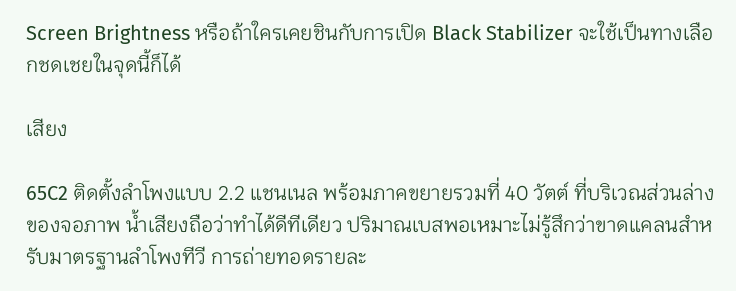Screen Brightness หรือถ้าใครเคยชินกับการเปิด Black Stabilizer จะใช้เป็นทางเลือกชดเชยในจุดนี้ก็ได้

เสียง

65C2 ติดตั้งลำโพงแบบ 2.2 แชนเนล พร้อมภาคขยายรวมที่ 40 วัตต์ ที่บริเวณส่วนล่างของจอภาพ น้ำเสียงถือว่าทำได้ดีทีเดียว ปริมาณเบสพอเหมาะไม่รู้สึกว่าขาดแคลนสำหรับมาตรฐานลำโพงทีวี การถ่ายทอดรายละ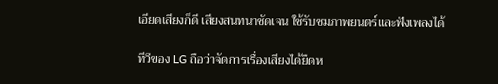เอียดเสียงก็ดี เสียงสนทนาชัดเจน ใช้รับชมภาพยนตร์และฟังเพลงได้

ทีวีของ LG ถือว่าจัดการเรื่องเสียงได้ยืดห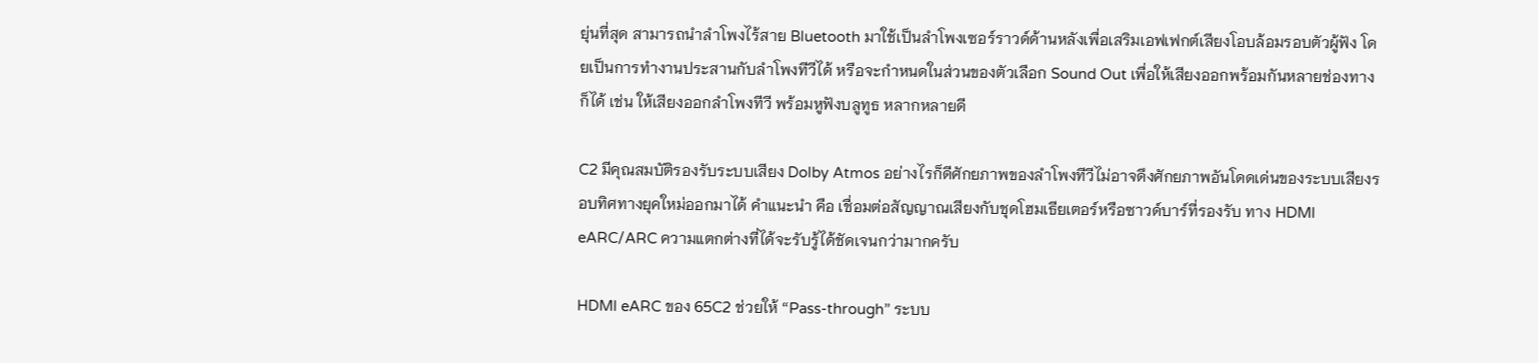ยุ่นที่สุด สามารถนำลำโพงไร้สาย Bluetooth มาใช้เป็นลำโพงเซอร์ราวด์ด้านหลังเพื่อเสริมเอฟเฟกต์เสียงโอบล้อมรอบตัวผู้ฟัง โดยเป็นการทำงานประสานกับลำโพงทีวีได้ หรือจะกำหนดในส่วนของตัวเลือก Sound Out เพื่อให้เสียงออกพร้อมกันหลายช่องทางก็ได้ เช่น ให้เสียงออกลำโพงทีวี พร้อมหูฟังบลูทูธ หลากหลายดี

C2 มีคุณสมบัติรองรับระบบเสียง Dolby Atmos อย่างไรก็ดีศักยภาพของลำโพงทีวีไม่อาจดึงศักยภาพอันโดดเด่นของระบบเสียงรอบทิศทางยุคใหม่ออกมาได้ คำแนะนำ คือ เชื่อมต่อสัญญาณเสียงกับชุดโฮมเธียเตอร์หรือซาวด์บาร์ที่รองรับ ทาง HDMI eARC/ARC ความแตกต่างที่ได้จะรับรู้ได้ชัดเจนกว่ามากครับ

HDMI eARC ของ 65C2 ช่วยให้ “Pass-through” ระบบ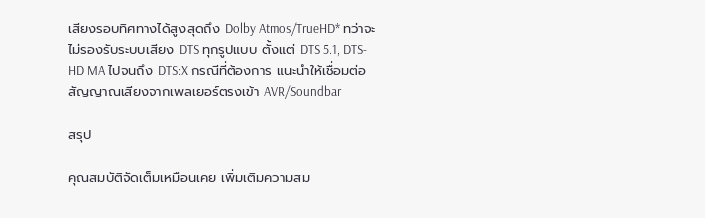เสียงรอบทิศทางได้สูงสุดถึง Dolby Atmos/TrueHD* ทว่าจะไม่รองรับระบบเสียง DTS ทุกรูปแบบ ตั้งแต่ DTS 5.1, DTS-HD MA ไปจนถึง DTS:X กรณีที่ต้องการ แนะนำให้เชื่อมต่อสัญญาณเสียงจากเพลเยอร์ตรงเข้า AVR/Soundbar

สรุป

คุณสมบัติจัดเต็มเหมือนเคย เพิ่มเติมความสม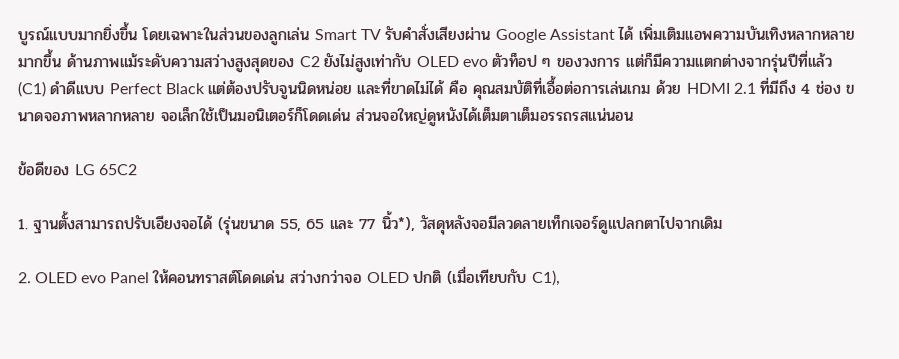บูรณ์แบบมากยิ่งขึ้น โดยเฉพาะในส่วนของลูกเล่น Smart TV รับคำสั่งเสียงผ่าน Google Assistant ได้ เพิ่มเติมแอพความบันเทิงหลากหลายมากขึ้น ด้านภาพแม้ระดับความสว่างสูงสุดของ C2 ยังไม่สูงเท่ากับ OLED evo ตัวท็อป ๆ ของวงการ แต่ก็มีความแตกต่างจากรุ่นปีที่แล้ว (C1) ดำดีแบบ Perfect Black แต่ต้องปรับจูนนิดหน่อย และที่ขาดไม่ได้ คือ คุณสมบัติที่เอื้อต่อการเล่นเกม ด้วย HDMI 2.1 ที่มีถึง 4 ช่อง ขนาดจอภาพหลากหลาย จอเล็กใช้เป็นมอนิเตอร์ก็โดดเด่น ส่วนจอใหญ่ดูหนังได้เต็มตาเต็มอรรถรสแน่นอน

ข้อดีของ LG 65C2

1. ฐานตั้งสามารถปรับเอียงจอได้ (รุ่นขนาด 55, 65 และ 77 นิ้ว*), วัสดุหลังจอมีลวดลายเท็กเจอร์ดูแปลกตาไปจากเดิม

2. OLED evo Panel ให้คอนทราสต์โดดเด่น สว่างกว่าจอ OLED ปกติ (เมื่อเทียบกับ C1),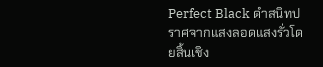Perfect Black ดำสนิทปราศจากแสงลอดแสงรั่วโดยสิ้นเชิง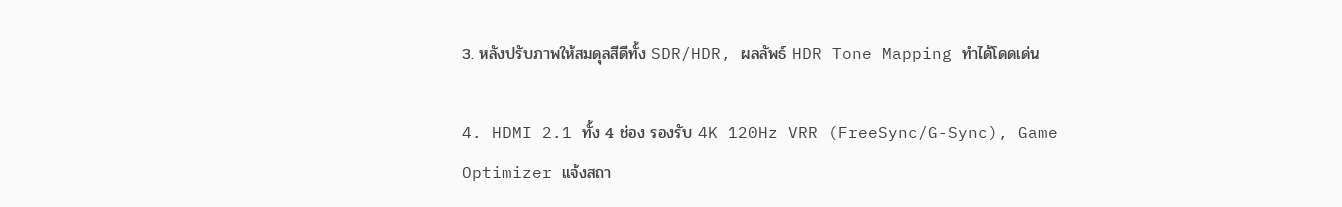3. หลังปรับภาพให้สมดุลสีดีทั้ง SDR/HDR, ผลลัพธ์ HDR Tone Mapping ทำได้โดดเด่น

4. HDMI 2.1 ทั้ง 4 ช่อง รองรับ 4K 120Hz VRR (FreeSync/G-Sync), Game Optimizer แจ้งสถา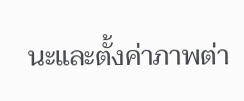นะและตั้งค่าภาพต่า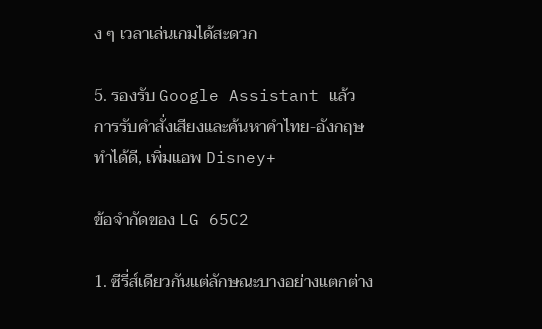ง ๆ เวลาเล่นเกมได้สะดวก

5. รองรับ Google Assistant แล้ว การรับคำสั่งเสียงและค้นหาคำไทย-อังกฤษ ทำได้ดี, เพิ่มแอพ Disney+

ข้อจำกัดของ LG 65C2

1. ซีรี่ส์เดียวกันแต่ลักษณะบางอย่างแตกต่าง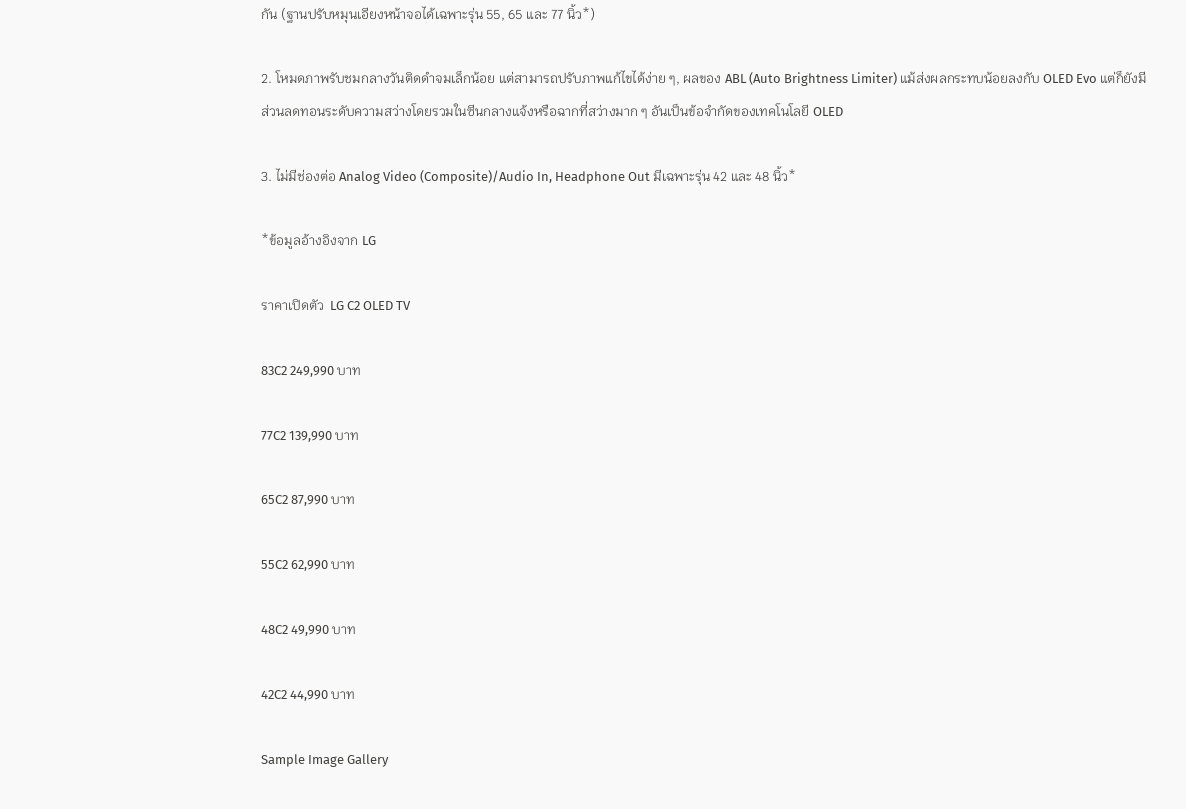กัน (ฐานปรับหมุนเอียงหน้าจอได้เฉพาะรุ่น 55, 65 และ 77 นิ้ว*)

2. โหมดภาพรับชมกลางวันติดดำจมเล็กน้อย แต่สามารถปรับภาพแก้ไขได้ง่าย ๆ, ผลของ ABL (Auto Brightness Limiter) แม้ส่งผลกระทบน้อยลงกับ OLED Evo แต่ก็ยังมีส่วนลดทอนระดับความสว่างโดยรวมในซีนกลางแจ้งหรือฉากที่สว่างมาก ๆ อันเป็นข้อจำกัดของเทคโนโลยี OLED

3. ไม่มีช่องต่อ Analog Video (Composite)/Audio In, Headphone Out มีเฉพาะรุ่น 42 และ 48 นิ้ว*

*ข้อมูลอ้างอิงจาก LG

ราคาเปิดตัว  LG C2 OLED TV

83C2 249,990 บาท

77C2 139,990 บาท

65C2 87,990 บาท

55C2 62,990 บาท

48C2 49,990 บาท

42C2 44,990 บาท

Sample Image Gallery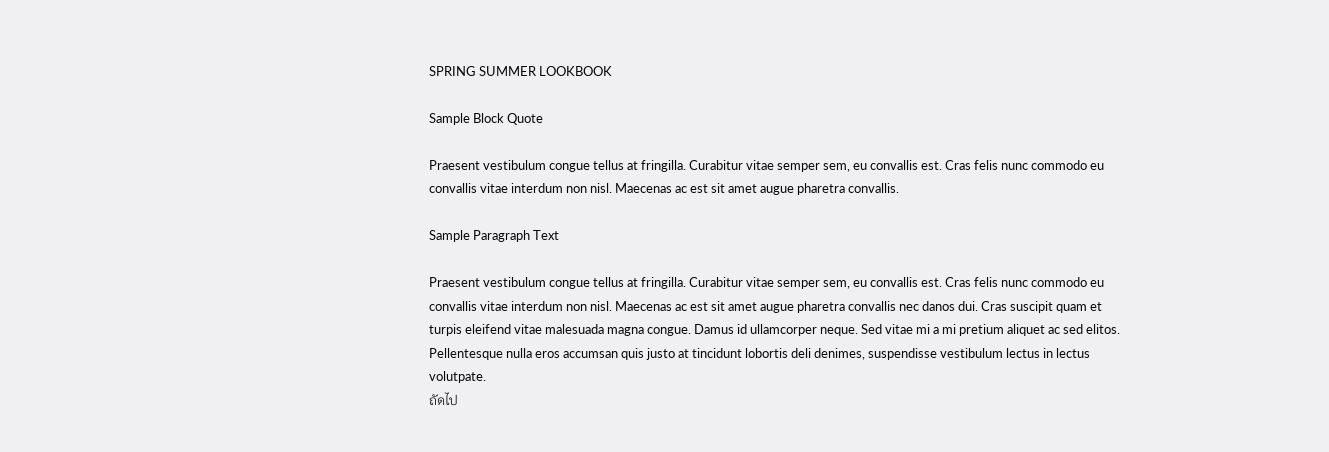SPRING SUMMER LOOKBOOK

Sample Block Quote

Praesent vestibulum congue tellus at fringilla. Curabitur vitae semper sem, eu convallis est. Cras felis nunc commodo eu convallis vitae interdum non nisl. Maecenas ac est sit amet augue pharetra convallis.

Sample Paragraph Text

Praesent vestibulum congue tellus at fringilla. Curabitur vitae semper sem, eu convallis est. Cras felis nunc commodo eu convallis vitae interdum non nisl. Maecenas ac est sit amet augue pharetra convallis nec danos dui. Cras suscipit quam et turpis eleifend vitae malesuada magna congue. Damus id ullamcorper neque. Sed vitae mi a mi pretium aliquet ac sed elitos. Pellentesque nulla eros accumsan quis justo at tincidunt lobortis deli denimes, suspendisse vestibulum lectus in lectus volutpate.
ถัดไป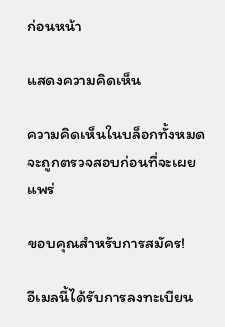ก่อนหน้า

แสดงความคิดเห็น

ความคิดเห็นในบล็อกทั้งหมดจะถูกตรวจสอบก่อนที่จะเผยแพร่

ขอบคุณสำหรับการสมัคร!

อีเมลนี้ได้รับการลงทะเบียน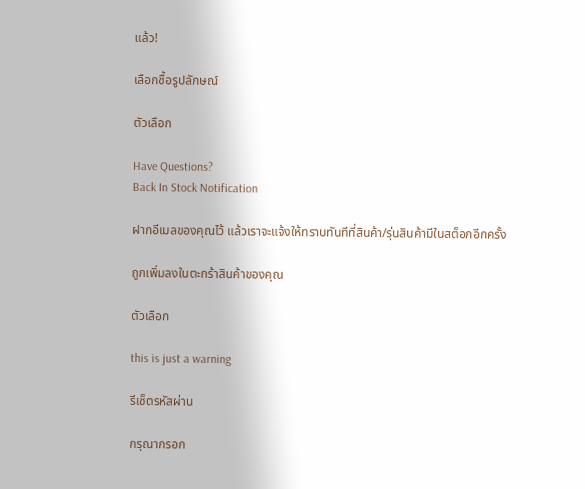แล้ว!

เลือกซื้อรูปลักษณ์

ตัวเลือก

Have Questions?
Back In Stock Notification

ฝากอีเมลของคุณไว้ แล้วเราจะแจ้งให้ทราบทันทีที่สินค้า/รุ่นสินค้ามีในสต็อกอีกครั้ง

ถูกเพิ่มลงในตะกร้าสินค้าของคุณ

ตัวเลือก

this is just a warning

รีเซ็ตรหัสผ่าน

กรุณากรอก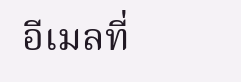อีเมลที่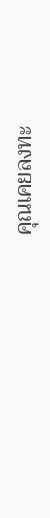คุณเคยลงทะ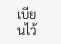เบียนไว้